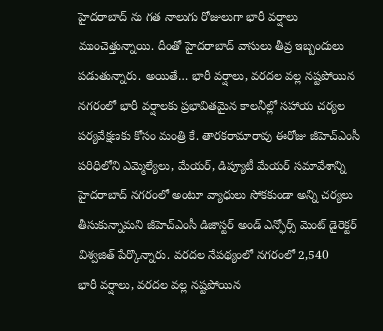హైదరాబాద్ ను గత నాలుగు రోజులుగా భారీ వర్షాలు ముంచెత్తున్నాయి. దీంతో హైదరాబాద్ వాసులు తీవ్ర ఇబ్బందులు పడుతున్నారు. అయితే… భారీ వర్షాలు, వరదల వల్ల నష్టపోయిన
నగరంలో భారీ వర్షాలకు ప్రభావితమైన కాలనీల్లో సహాయ చర్యల పర్యవేక్షణకు కోసం మంత్రి కే. తారకరామారావు ఈరోజు జీహెచ్ఎంసీ పరిధిలోని ఎమ్మెల్యేలు, మేయర్, డిప్యూటీ మేయర్ సమావేశాన్ని
హైదరాబాద్ నగరంలో అంటూ వ్యాధులు సోకకుండా అన్ని చర్యలు తీసుకున్నామని జీహెచ్ఎంసీ డిజాస్టర్ అండ్ ఎన్ఫోర్స్ మెంట్ డైరెక్టర్ విశ్వజిత్ పేర్కొన్నారు. వరదల నేపథ్యంలో నగరంలో 2,540
భారీ వర్షాలు, వరదల వల్ల నష్టపోయిన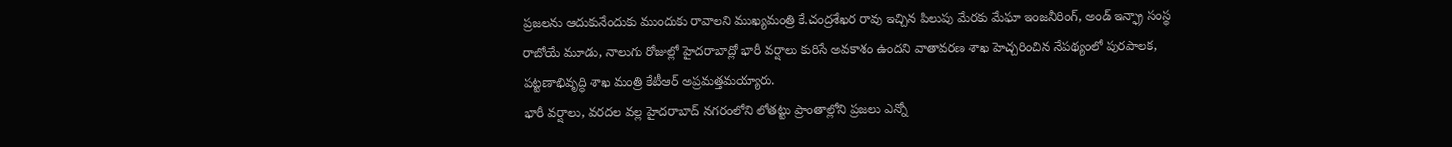ప్రజలను ఆదుకునేందుకు ముందుకు రావాలని ముఖ్యమంత్రి కే.చంద్రశేఖర రావు ఇచ్చిన పిలుపు మేరకు మేఘా ఇంజనీరింగ్, అండ్ ఇన్ఫ్రా సంస్థ
రాబోయే మూడు, నాలుగు రోజుల్లో హైదరాబాద్లో భారీ వర్షాలు కురిసే అవకాశం ఉందని వాతావరణ శాఖ హెచ్చరించిన నేపథ్యంలో పురపాలక, పట్టణాభివృద్ధి శాఖ మంత్రి కేటీఆర్ అప్రమత్తమయ్యారు.
భారీ వర్షాలు, వరదల వల్ల హైదరాబాద్ నగరంలోని లోతట్టు ప్రాంతాల్లోని ప్రజలు ఎన్నో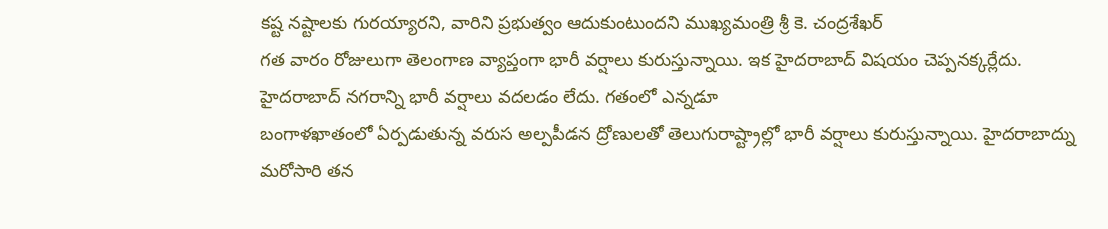కష్ట నష్టాలకు గురయ్యారని, వారిని ప్రభుత్వం ఆదుకుంటుందని ముఖ్యమంత్రి శ్రీ కె. చంద్రశేఖర్
గత వారం రోజులుగా తెలంగాణ వ్యాప్తంగా భారీ వర్షాలు కురుస్తున్నాయి. ఇక హైదరాబాద్ విషయం చెప్పనక్కర్లేదు. హైదరాబాద్ నగరాన్ని భారీ వర్షాలు వదలడం లేదు. గతంలో ఎన్నడూ
బంగాళఖాతంలో ఏర్పడుతున్న వరుస అల్పపీడన ద్రోణులతో తెలుగురాష్ట్రాల్లో భారీ వర్షాలు కురుస్తున్నాయి. హైదరాబాద్ను మరోసారి తన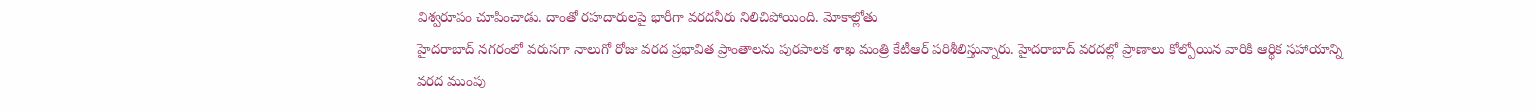విశ్వరూపం చూపించాడు. దాంతో రహదారులపై భారీగా వరదనీరు నిలిచిపోయింది. మోకాల్లోతు
హైదరాబాద్ నగరంలో వరుసగా నాలుగో రోజు వరద ప్రభావిత ప్రాంతాలను పురపాలక శాఖ మంత్రి కేటీఆర్ పరిశీలిస్తున్నారు. హైదరాబాద్ వరదల్లో ప్రాణాలు కోల్పోయిన వారికి ఆర్థిక సహాయాన్ని
వరద ముంపు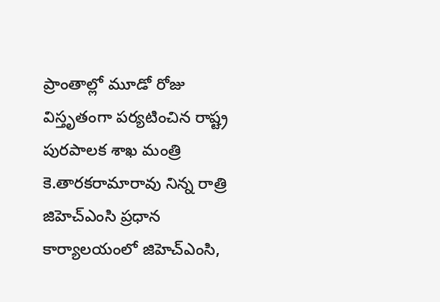ప్రాంతాల్లో మూడో రోజు విస్తృతంగా పర్యటించిన రాష్ట్ర పురపాలక శాఖ మంత్రి కె.తారకరామారావు నిన్న రాత్రి జిహెచ్ఎంసి ప్రధాన కార్యాలయంలో జిహెచ్ఎంసి,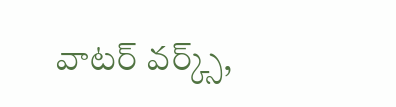వాటర్ వర్క్స్,